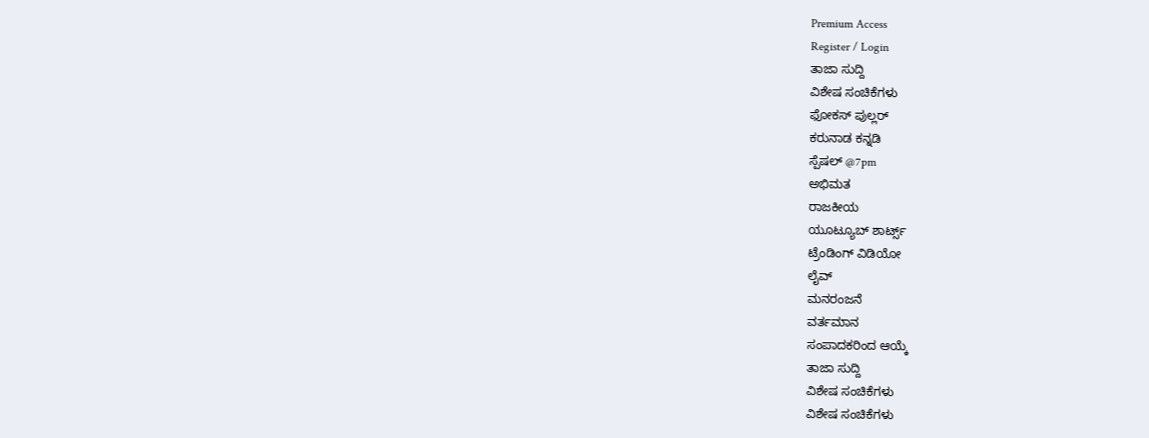Premium Access
Register / Login
ತಾಜಾ ಸುದ್ದಿ
ವಿಶೇಷ ಸಂಚಿಕೆಗಳು
ಫೋಕಸ್ ಪುಲ್ಲರ್
ಕರುನಾಡ ಕನ್ನಡಿ
ಸ್ಪೆಷಲ್ @7pm
ಅಭಿಮತ
ರಾಜಕೀಯ
ಯೂಟ್ಯೂಬ್ ಶಾರ್ಟ್ಸ್
ಟ್ರೆಂಡಿಂಗ್ ವಿಡಿಯೋ
ಲೈವ್
ಮನರಂಜನೆ
ವರ್ತಮಾನ
ಸಂಪಾದಕರಿಂದ ಆಯ್ಕೆ
ತಾಜಾ ಸುದ್ದಿ
ವಿಶೇಷ ಸಂಚಿಕೆಗಳು
ವಿಶೇಷ ಸಂಚಿಕೆಗಳು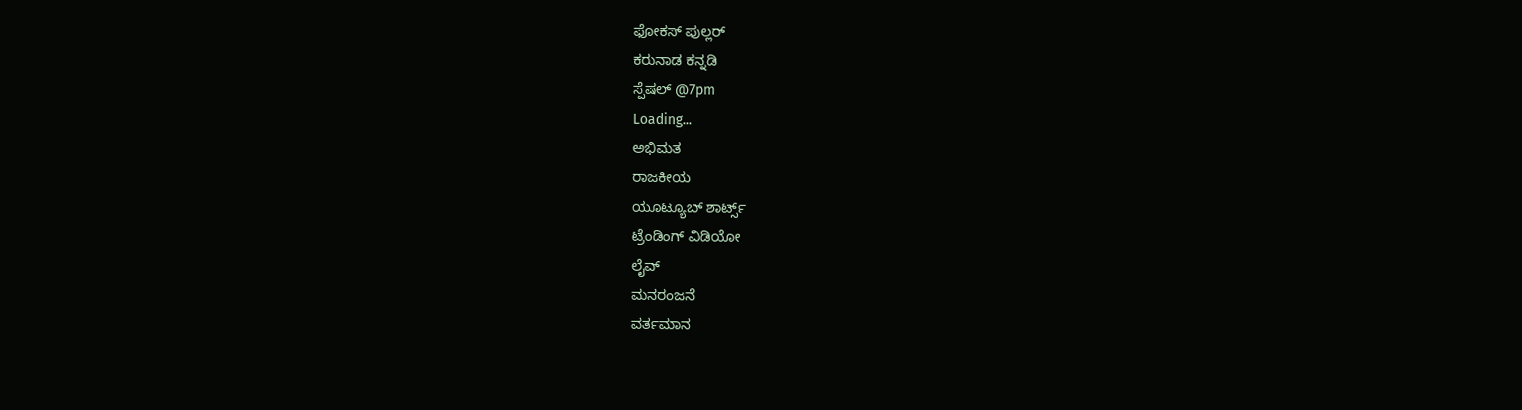ಫೋಕಸ್ ಪುಲ್ಲರ್
ಕರುನಾಡ ಕನ್ನಡಿ
ಸ್ಪೆಷಲ್ @7pm
Loading...
ಅಭಿಮತ
ರಾಜಕೀಯ
ಯೂಟ್ಯೂಬ್ ಶಾರ್ಟ್ಸ್
ಟ್ರೆಂಡಿಂಗ್ ವಿಡಿಯೋ
ಲೈವ್
ಮನರಂಜನೆ
ವರ್ತಮಾನ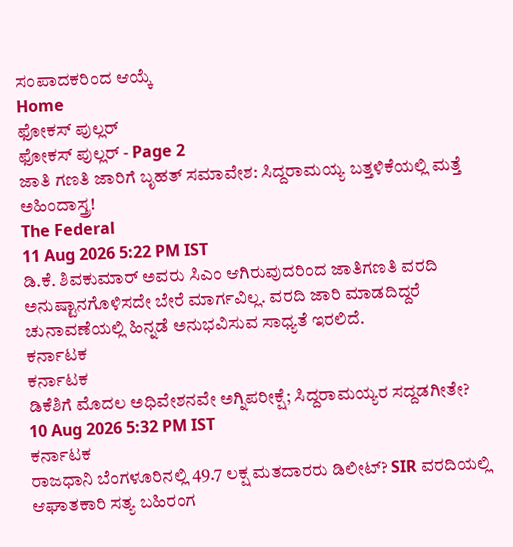ಸಂಪಾದಕರಿಂದ ಆಯ್ಕೆ
Home
ಫೋಕಸ್ ಪುಲ್ಲರ್
ಫೋಕಸ್ ಪುಲ್ಲರ್ - Page 2
ಜಾತಿ ಗಣತಿ ಜಾರಿಗೆ ಬೃಹತ್ ಸಮಾವೇಶ: ಸಿದ್ದರಾಮಯ್ಯ ಬತ್ತಳಿಕೆಯಲ್ಲಿ ಮತ್ತೆ ಅಹಿಂದಾಸ್ತ್ರ!
The Federal
11 Aug 2026 5:22 PM IST
ಡಿ.ಕೆ. ಶಿವಕುಮಾರ್ ಅವರು ಸಿಎಂ ಆಗಿರುವುದರಿಂದ ಜಾತಿಗಣತಿ ವರದಿ ಅನುಷ್ಟಾನಗೊಳಿಸದೇ ಬೇರೆ ಮಾರ್ಗವಿಲ್ಲ. ವರದಿ ಜಾರಿ ಮಾಡದಿದ್ದರೆ ಚುನಾವಣೆಯಲ್ಲಿ ಹಿನ್ನಡೆ ಅನುಭವಿಸುವ ಸಾಧ್ಯತೆ ಇರಲಿದೆ.
ಕರ್ನಾಟಕ
ಕರ್ನಾಟಕ
ಡಿಕೆಶಿಗೆ ಮೊದಲ ಅಧಿವೇಶನವೇ ಅಗ್ನಿಪರೀಕ್ಷೆ; ಸಿದ್ದರಾಮಯ್ಯರ ಸದ್ದಡಗೀತೇ?
10 Aug 2026 5:32 PM IST
ಕರ್ನಾಟಕ
ರಾಜಧಾನಿ ಬೆಂಗಳೂರಿನಲ್ಲಿ 49.7 ಲಕ್ಷ ಮತದಾರರು ಡಿಲೀಟ್? SIR ವರದಿಯಲ್ಲಿ ಆಘಾತಕಾರಿ ಸತ್ಯ ಬಹಿರಂಗ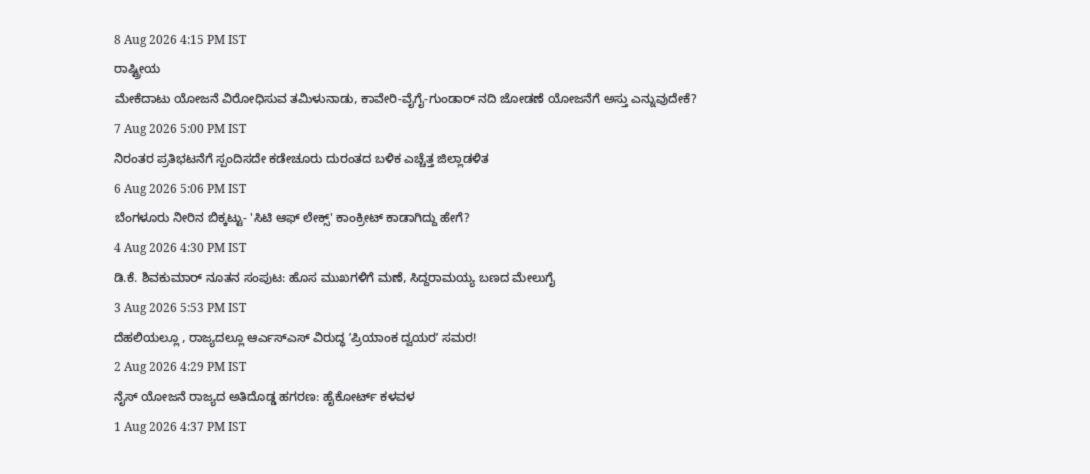8 Aug 2026 4:15 PM IST
ರಾಷ್ಟ್ರೀಯ
ಮೇಕೆದಾಟು ಯೋಜನೆ ವಿರೋಧಿಸುವ ತಮಿಳುನಾಡು, ಕಾವೇರಿ-ವೈಗೈ-ಗುಂಡಾರ್ ನದಿ ಜೋಡಣೆ ಯೋಜನೆಗೆ ಅಸ್ತು ಎನ್ನುವುದೇಕೆ?
7 Aug 2026 5:00 PM IST
ನಿರಂತರ ಪ್ರತಿಭಟನೆಗೆ ಸ್ಪಂದಿಸದೇ ಕಡೇಚೂರು ದುರಂತದ ಬಳಿಕ ಎಚ್ಚೆತ್ತ ಜಿಲ್ಲಾಡಳಿತ
6 Aug 2026 5:06 PM IST
ಬೆಂಗಳೂರು ನೀರಿನ ಬಿಕ್ಕಟ್ಟು- 'ಸಿಟಿ ಆಫ್ ಲೇಕ್ಸ್' ಕಾಂಕ್ರೀಟ್ ಕಾಡಾಗಿದ್ದು ಹೇಗೆ?
4 Aug 2026 4:30 PM IST
ಡಿ.ಕೆ. ಶಿವಕುಮಾರ್ ನೂತನ ಸಂಪುಟ: ಹೊಸ ಮುಖಗಳಿಗೆ ಮಣೆ, ಸಿದ್ದರಾಮಯ್ಯ ಬಣದ ಮೇಲುಗೈ
3 Aug 2026 5:53 PM IST
ದೆಹಲಿಯಲ್ಲೂ , ರಾಜ್ಯದಲ್ಲೂ ಆರ್ಎಸ್ಎಸ್ ವಿರುದ್ಧ ʼಪ್ರಿಯಾಂಕ ದ್ವಯರʼ ಸಮರ!
2 Aug 2026 4:29 PM IST
ನೈಸ್ ಯೋಜನೆ ರಾಜ್ಯದ ಅತಿದೊಡ್ಡ ಹಗರಣ: ಹೈಕೋರ್ಟ್ ಕಳವಳ
1 Aug 2026 4:37 PM IST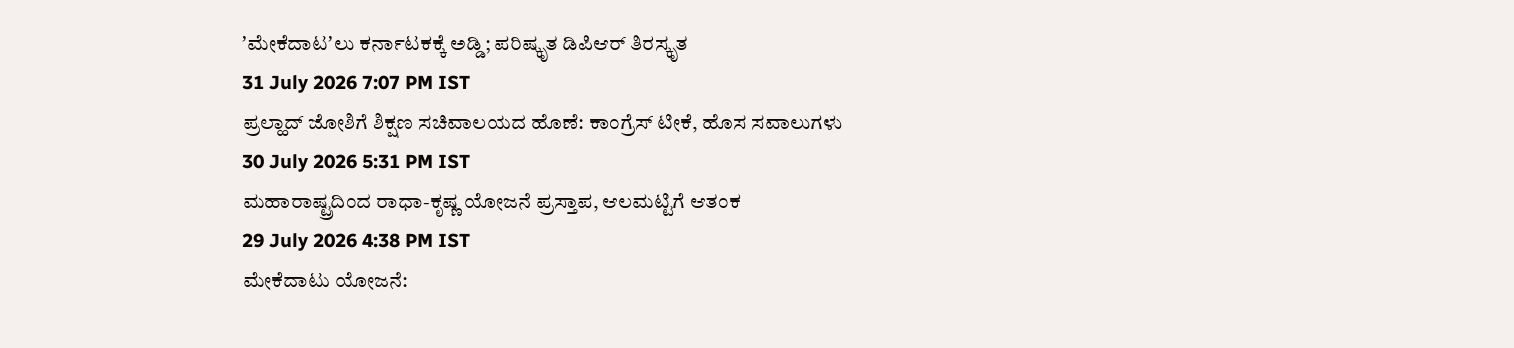ʼಮೇಕೆದಾಟʼಲು ಕರ್ನಾಟಕಕ್ಕೆ ಅಡ್ಡಿ; ಪರಿಷ್ಕೃತ ಡಿಪಿಆರ್ ತಿರಸ್ಕೃತ
31 July 2026 7:07 PM IST
ಪ್ರಲ್ಹಾದ್ ಜೋಶಿಗೆ ಶಿಕ್ಷಣ ಸಚಿವಾಲಯದ ಹೊಣೆ: ಕಾಂಗ್ರೆಸ್ ಟೀಕೆ, ಹೊಸ ಸವಾಲುಗಳು
30 July 2026 5:31 PM IST
ಮಹಾರಾಷ್ಟ್ರದಿಂದ ರಾಧಾ-ಕೃಷ್ಣ ಯೋಜನೆ ಪ್ರಸ್ತಾಪ, ಆಲಮಟ್ಟಿಗೆ ಆತಂಕ
29 July 2026 4:38 PM IST
ಮೇಕೆದಾಟು ಯೋಜನೆ: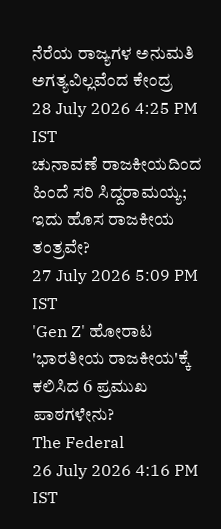ನೆರೆಯ ರಾಜ್ಯಗಳ ಅನುಮತಿ ಅಗತ್ಯವಿಲ್ಲವೆಂದ ಕೇಂದ್ರ
28 July 2026 4:25 PM IST
ಚುನಾವಣೆ ರಾಜಕೀಯದಿಂದ ಹಿಂದೆ ಸರಿ ಸಿದ್ದರಾಮಯ್ಯ; ಇದು ಹೊಸ ರಾಜಕೀಯ ತಂತ್ರವೇ?
27 July 2026 5:09 PM IST
'Gen Z' ಹೋರಾಟ 'ಭಾರತೀಯ ರಾಜಕೀಯ'ಕ್ಕೆ ಕಲಿಸಿದ 6 ಪ್ರಮುಖ ಪಾಠಗಳೇನು?
The Federal
26 July 2026 4:16 PM IST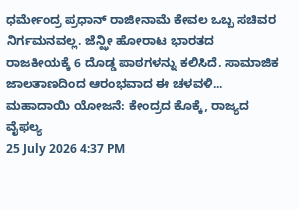ಧರ್ಮೇಂದ್ರ ಪ್ರಧಾನ್ ರಾಜೀನಾಮೆ ಕೇವಲ ಒಬ್ಬ ಸಚಿವರ ನಿರ್ಗಮನವಲ್ಲ. ಜೆನ್ಝೀ ಹೋರಾಟ ಭಾರತದ ರಾಜಕೀಯಕ್ಕೆ 6 ದೊಡ್ಡ ಪಾಠಗಳನ್ನು ಕಲಿಸಿದೆ. ಸಾಮಾಜಿಕ ಜಾಲತಾಣದಿಂದ ಆರಂಭವಾದ ಈ ಚಳವಳಿ...
ಮಹಾದಾಯಿ ಯೋಜನೆ: ಕೇಂದ್ರದ ಕೊಕ್ಕೆ, ರಾಜ್ಯದ ವೈಫಲ್ಯ
25 July 2026 4:37 PM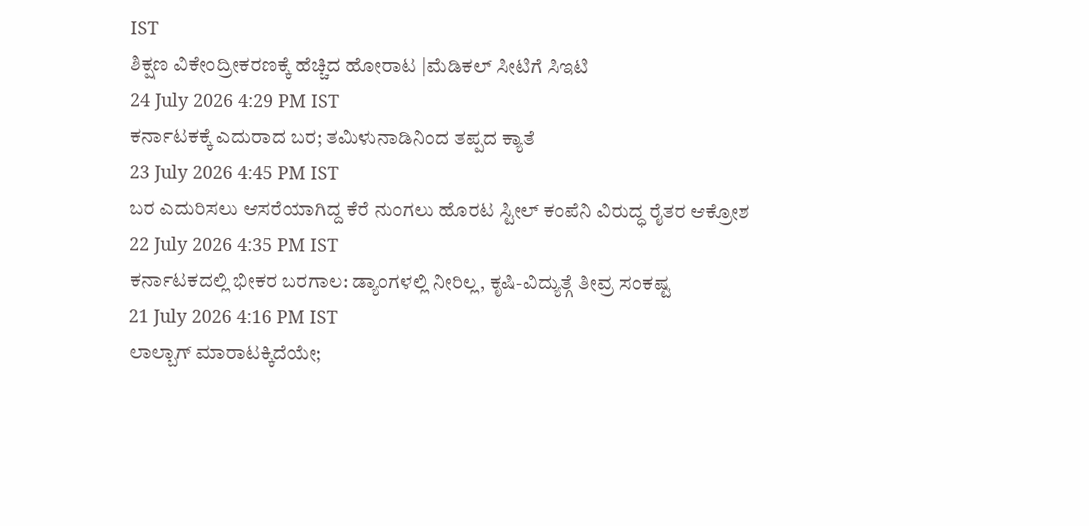IST
ಶಿಕ್ಷಣ ವಿಕೇಂದ್ರೀಕರಣಕ್ಕೆ ಹೆಚ್ಚಿದ ಹೋರಾಟ |ಮೆಡಿಕಲ್ ಸೀಟಿಗೆ ಸಿಇಟಿ
24 July 2026 4:29 PM IST
ಕರ್ನಾಟಕಕ್ಕೆ ಎದುರಾದ ಬರ; ತಮಿಳುನಾಡಿನಿಂದ ತಪ್ಪದ ಕ್ಯಾತೆ
23 July 2026 4:45 PM IST
ಬರ ಎದುರಿಸಲು ಆಸರೆಯಾಗಿದ್ದ ಕೆರೆ ನುಂಗಲು ಹೊರಟ ಸ್ಟೀಲ್ ಕಂಪೆನಿ ವಿರುದ್ಧ ರೈತರ ಆಕ್ರೋಶ
22 July 2026 4:35 PM IST
ಕರ್ನಾಟಕದಲ್ಲಿ ಭೀಕರ ಬರಗಾಲ: ಡ್ಯಾಂಗಳಲ್ಲಿ ನೀರಿಲ್ಲ, ಕೃಷಿ-ವಿದ್ಯುತ್ಗೆ ತೀವ್ರ ಸಂಕಷ್ಟ
21 July 2026 4:16 PM IST
ಲಾಲ್ಬಾಗ್ ಮಾರಾಟಕ್ಕಿದೆಯೇ;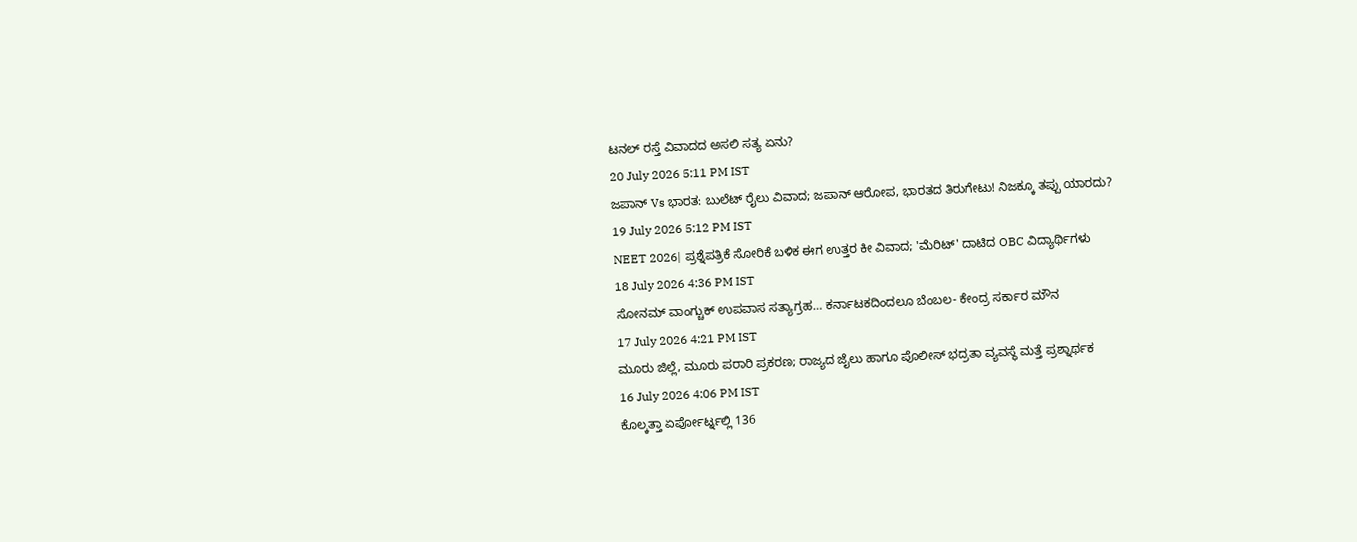ಟನಲ್ ರಸ್ತೆ ವಿವಾದದ ಅಸಲಿ ಸತ್ಯ ಏನು?
20 July 2026 5:11 PM IST
ಜಪಾನ್ Vs ಭಾರತ: ಬುಲೆಟ್ ರೈಲು ವಿವಾದ; ಜಪಾನ್ ಆರೋಪ, ಭಾರತದ ತಿರುಗೇಟು! ನಿಜಕ್ಕೂ ತಪ್ಪು ಯಾರದು?
19 July 2026 5:12 PM IST
NEET 2026| ಪ್ರಶ್ನೆಪತ್ರಿಕೆ ಸೋರಿಕೆ ಬಳಿಕ ಈಗ ಉತ್ತರ ಕೀ ವಿವಾದ; 'ಮೆರಿಟ್' ದಾಟಿದ OBC ವಿದ್ಯಾರ್ಥಿಗಳು
18 July 2026 4:36 PM IST
ಸೋನಮ್ ವಾಂಗ್ಚುಕ್ ಉಪವಾಸ ಸತ್ಯಾಗ್ರಹ… ಕರ್ನಾಟಕದಿಂದಲೂ ಬೆಂಬಲ- ಕೇಂದ್ರ ಸರ್ಕಾರ ಮೌನ
17 July 2026 4:21 PM IST
ಮೂರು ಜಿಲ್ಲೆ, ಮೂರು ಪರಾರಿ ಪ್ರಕರಣ; ರಾಜ್ಯದ ಜೈಲು ಹಾಗೂ ಪೊಲೀಸ್ ಭದ್ರತಾ ವ್ಯವಸ್ಥೆ ಮತ್ತೆ ಪ್ರಶ್ನಾರ್ಥಕ
16 July 2026 4:06 PM IST
ಕೊಲ್ಕತ್ತಾ ಏರ್ಪೋರ್ಟ್ನಲ್ಲಿ 136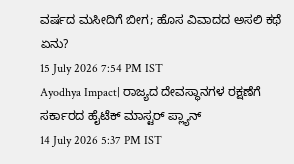ವರ್ಷದ ಮಸೀದಿಗೆ ಬೀಗ; ಹೊಸ ವಿವಾದದ ಅಸಲಿ ಕಥೆ ಏನು?
15 July 2026 7:54 PM IST
Ayodhya Impact| ರಾಜ್ಯದ ದೇವಸ್ಥಾನಗಳ ರಕ್ಷಣೆಗೆ ಸರ್ಕಾರದ ಹೈಟೆಕ್ ಮಾಸ್ಟರ್ ಪ್ಲ್ಯಾನ್
14 July 2026 5:37 PM IST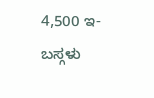4,500 ಇ-ಬಸ್ಗಳು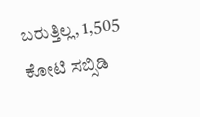ಬರುತ್ತಿಲ್ಲ, 1,505 ಕೋಟಿ ಸಬ್ಸಿಡಿ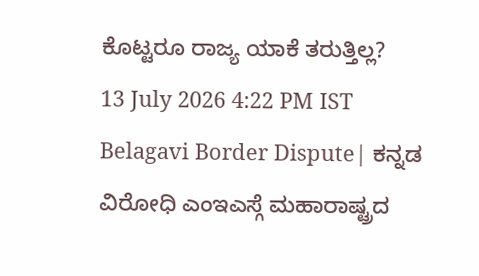ಕೊಟ್ಟರೂ ರಾಜ್ಯ ಯಾಕೆ ತರುತ್ತಿಲ್ಲ?
13 July 2026 4:22 PM IST
Belagavi Border Dispute| ಕನ್ನಡ ವಿರೋಧಿ ಎಂಇಎಸ್ಗೆ ಮಹಾರಾಷ್ಟ್ರದ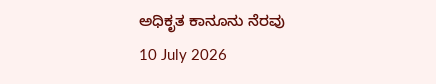ಅಧಿಕೃತ ಕಾನೂನು ನೆರವು
10 July 2026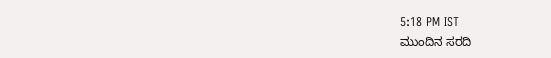5:18 PM IST
ಮುಂದಿನ ಸರದಿ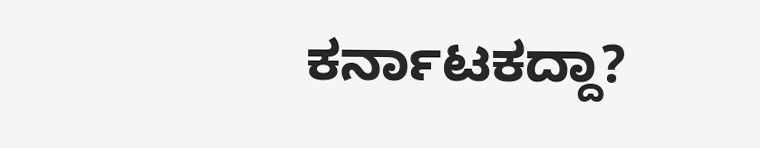ಕರ್ನಾಟಕದ್ದಾ?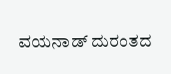ವಯನಾಡ್ ದುರಂತದ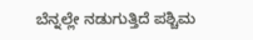ಬೆನ್ನಲ್ಲೇ ನಡುಗುತ್ತಿದೆ ಪಶ್ಚಿಮ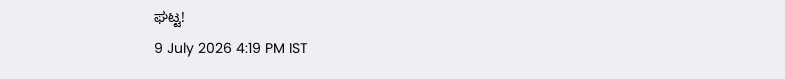ಘಟ್ಟ!
9 July 2026 4:19 PM IST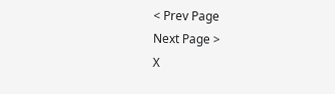< Prev Page
Next Page >
X